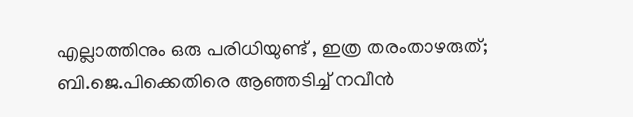എല്ലാത്തിനും ഒരു പരിധിയുണ്ട് , ഇത്ര തരംതാഴരുത്; ബി.ജെ.പിക്കെതിരെ ആഞ്ഞടിച്ച് നവീന്‍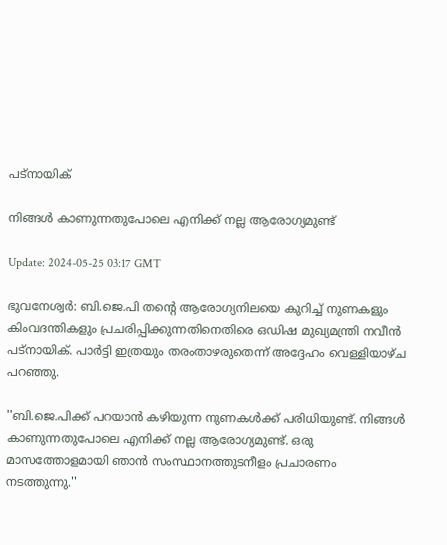പട്‍നായിക്

നിങ്ങള്‍ കാണുന്നതുപോലെ എനിക്ക് നല്ല ആരോഗ്യമുണ്ട്

Update: 2024-05-25 03:17 GMT

ഭുവനേശ്വര്‍: ബി.ജെ.പി തൻ്റെ ആരോഗ്യനിലയെ കുറിച്ച് നുണകളും കിംവദന്തികളും പ്രചരിപ്പിക്കുന്നതിനെതിരെ ഒഡിഷ മുഖ്യമന്ത്രി നവീന്‍ പട്‍നായിക്. പാര്‍ട്ടി ഇത്രയും തരംതാഴരുതെന്ന് അദ്ദേഹം വെള്ളിയാഴ്ച പറഞ്ഞു.

''ബി.ജെ.പിക്ക് പറയാന്‍ കഴിയുന്ന നുണകള്‍ക്ക് പരിധിയുണ്ട്. നിങ്ങള്‍ കാണുന്നതുപോലെ എനിക്ക് നല്ല ആരോഗ്യമുണ്ട്. ഒരു മാസത്തോളമായി ഞാൻ സംസ്ഥാനത്തുടനീളം പ്രചാരണം നടത്തുന്നു.''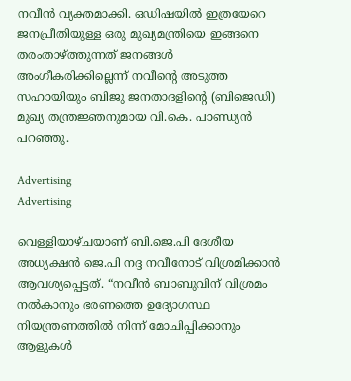നവീന്‍ വ്യക്തമാക്കി. ഒഡിഷയില്‍ ഇത്രയേറെ ജനപ്രീതിയുള്ള ഒരു മുഖ്യമന്ത്രിയെ ഇങ്ങനെ തരംതാഴ്ത്തുന്നത് ജനങ്ങള്‍ അംഗീകരിക്കില്ലെന്ന് നവീൻ്റെ അടുത്ത സഹായിയും ബിജു ജനതാദളിൻ്റെ (ബിജെഡി) മുഖ്യ തന്ത്രജ്ഞനുമായ വി.കെ. പാണ്ഡ്യൻ പറഞ്ഞു.

Advertising
Advertising

വെള്ളിയാഴ്ചയാണ് ബി.ജെ.പി ദേശീയ അധ്യക്ഷൻ ജെ.പി നദ്ദ നവീനോട് വിശ്രമിക്കാൻ ആവശ്യപ്പെട്ടത്. “നവീൻ ബാബുവിന് വിശ്രമം നൽകാനും ഭരണത്തെ ഉദ്യോഗസ്ഥ നിയന്ത്രണത്തിൽ നിന്ന് മോചിപ്പിക്കാനും ആളുകൾ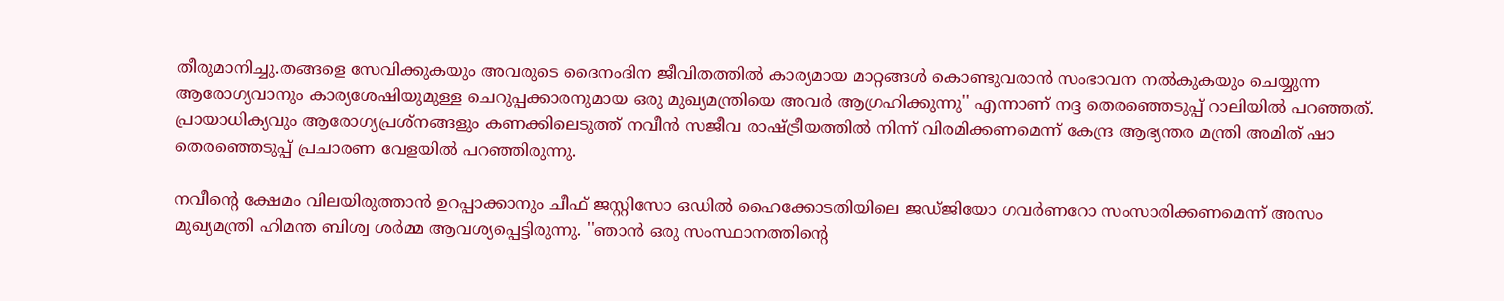തീരുമാനിച്ചു.തങ്ങളെ സേവിക്കുകയും അവരുടെ ദൈനംദിന ജീവിതത്തിൽ കാര്യമായ മാറ്റങ്ങൾ കൊണ്ടുവരാൻ സംഭാവന നൽകുകയും ചെയ്യുന്ന ആരോഗ്യവാനും കാര്യശേഷിയുമുള്ള ചെറുപ്പക്കാരനുമായ ഒരു മുഖ്യമന്ത്രിയെ അവർ ആഗ്രഹിക്കുന്നു'' എന്നാണ് നദ്ദ തെരഞ്ഞെടുപ്പ് റാലിയില്‍ പറഞ്ഞത്. പ്രായാധിക്യവും ആരോഗ്യപ്രശ്നങ്ങളും കണക്കിലെടുത്ത് നവീൻ സജീവ രാഷ്ട്രീയത്തിൽ നിന്ന് വിരമിക്കണമെന്ന് കേന്ദ്ര ആഭ്യന്തര മന്ത്രി അമിത് ഷാ തെരഞ്ഞെടുപ്പ് പ്രചാരണ വേളയിൽ പറഞ്ഞിരുന്നു.

നവീൻ്റെ ക്ഷേമം വിലയിരുത്താന്‍ ഉറപ്പാക്കാനും ചീഫ് ജസ്റ്റിസോ ഒഡിൽ ഹൈക്കോടതിയിലെ ജഡ്ജിയോ ഗവർണറോ സംസാരിക്കണമെന്ന് അസം മുഖ്യമന്ത്രി ഹിമന്ത ബിശ്വ ശർമ്മ ആവശ്യപ്പെട്ടിരുന്നു. ''ഞാൻ ഒരു സംസ്ഥാനത്തിൻ്റെ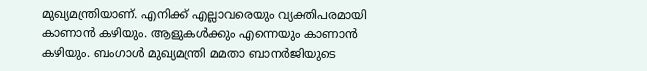മുഖ്യമന്ത്രിയാണ്. എനിക്ക് എല്ലാവരെയും വ്യക്തിപരമായി കാണാൻ കഴിയും. ആളുകൾക്കും എന്നെയും കാണാൻ കഴിയും. ബംഗാൾ മുഖ്യമന്ത്രി മമതാ ബാനർജിയുടെ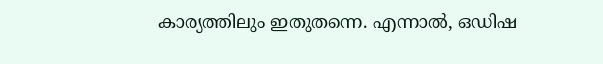കാര്യത്തിലും ഇതുതന്നെ. എന്നാൽ, ഒഡിഷ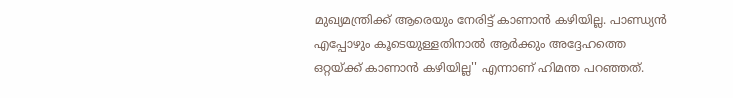മുഖ്യമന്ത്രിക്ക് ആരെയും നേരിട്ട് കാണാൻ കഴിയില്ല. പാണ്ഡ്യൻ എപ്പോഴും കൂടെയുള്ളതിനാൽ ആർക്കും അദ്ദേഹത്തെ ഒറ്റയ്ക്ക് കാണാൻ കഴിയില്ല'' എന്നാണ് ഹിമന്ത പറഞ്ഞത്.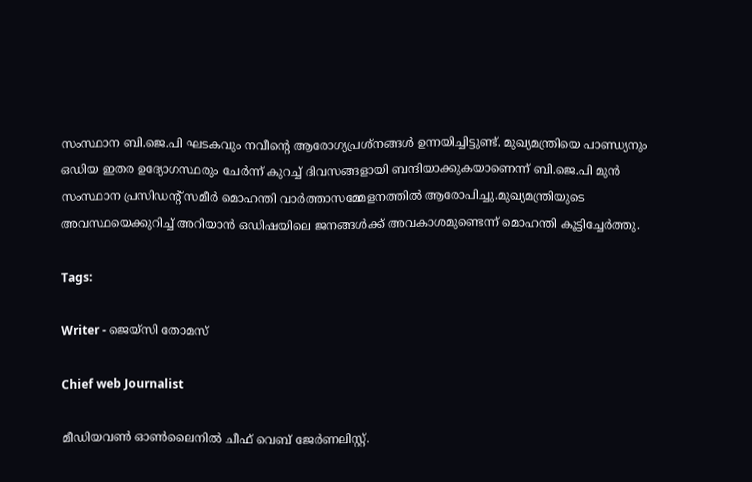സംസ്ഥാന ബി.ജെ.പി ഘടകവും നവീൻ്റെ ആരോഗ്യപ്രശ്നങ്ങൾ ഉന്നയിച്ചിട്ടുണ്ട്. മുഖ്യമന്ത്രിയെ പാണ്ഡ്യനും ഒഡിയ ഇതര ഉദ്യോഗസ്ഥരും ചേർന്ന് കുറച്ച് ദിവസങ്ങളായി ബന്ദിയാക്കുകയാണെന്ന് ബി.ജെ.പി മുൻ സംസ്ഥാന പ്രസിഡൻ്റ് സമീർ മൊഹന്തി വാർത്താസമ്മേളനത്തിൽ ആരോപിച്ചു.മുഖ്യമന്ത്രിയുടെ അവസ്ഥയെക്കുറിച്ച് അറിയാൻ ഒഡിഷയിലെ ജനങ്ങൾക്ക് അവകാശമുണ്ടെന്ന് മൊഹന്തി കൂട്ടിച്ചേര്‍ത്തു.

Tags:

Writer - ജെയ്സി തോമസ്

Chief web Journalist

മീഡിയവൺ ഓൺലൈനിൽ ചീഫ് വെബ് ജേർണലിസ്റ്റ്.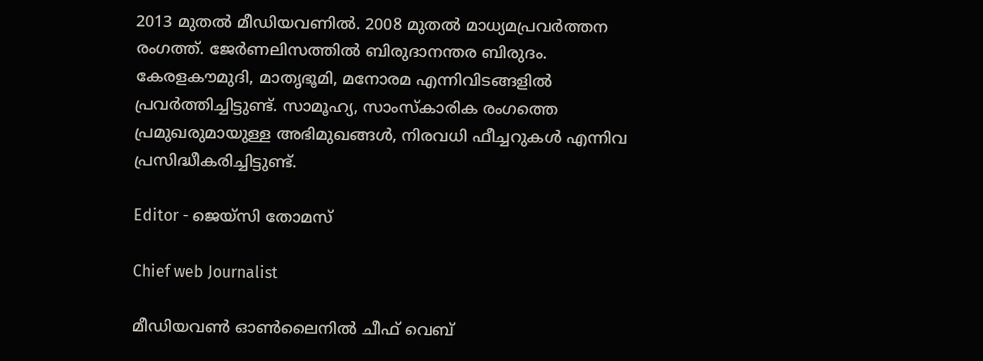2013 മുതൽ മീഡിയവണിൽ. 2008 മുതൽ മാധ്യമപ്രവർത്തന രംഗത്ത്. ജേർണലിസത്തിൽ ബിരുദാനന്തര ബിരുദം. കേരളകൗമുദി, മാതൃഭൂമി, മനോരമ എന്നിവിടങ്ങളിൽ പ്രവർത്തിച്ചിട്ടുണ്ട്. സാമൂഹ്യ, സാംസ്‌കാരിക രംഗത്തെ പ്രമുഖരുമായുള്ള അഭിമുഖങ്ങൾ, നിരവധി ഫീച്ചറുകൾ എന്നിവ പ്രസിദ്ധീകരിച്ചിട്ടുണ്ട്.

Editor - ജെയ്സി തോമസ്

Chief web Journalist

മീഡിയവൺ ഓൺലൈനിൽ ചീഫ് വെബ്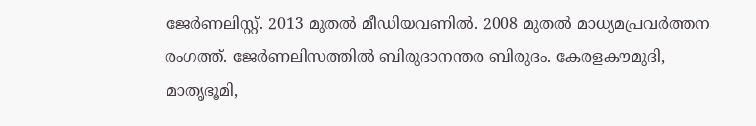ജേർണലിസ്റ്റ്. 2013 മുതൽ മീഡിയവണിൽ. 2008 മുതൽ മാധ്യമപ്രവർത്തന രംഗത്ത്. ജേർണലിസത്തിൽ ബിരുദാനന്തര ബിരുദം. കേരളകൗമുദി, മാതൃഭൂമി,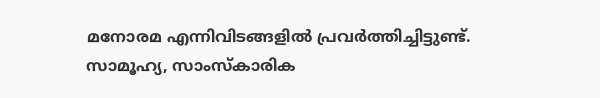മനോരമ എന്നിവിടങ്ങളിൽ പ്രവർത്തിച്ചിട്ടുണ്ട്. സാമൂഹ്യ, സാംസ്‌കാരിക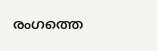രംഗത്തെ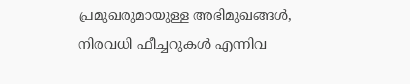പ്രമുഖരുമായുള്ള അഭിമുഖങ്ങൾ, നിരവധി ഫീച്ചറുകൾ എന്നിവ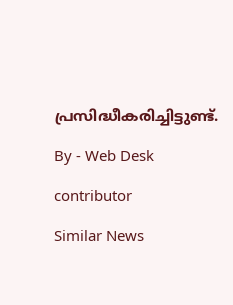പ്രസിദ്ധീകരിച്ചിട്ടുണ്ട്.

By - Web Desk

contributor

Similar News